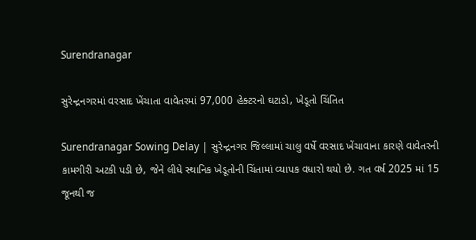Surendranagar

સુરેન્દ્રનગરમાં વરસાદ ખેંચાતા વાવેતરમાં 97,000 હેક્ટરનો ઘટાડો, ખેડૂતો ચિંતિત

Surendranagar Sowing Delay | સુરેન્દ્રનગર જિલ્લામાં ચાલુ વર્ષે વરસાદ ખેંચાવાના કારણે વાવેતરની કામગીરી અટકી પડી છે, જેને લીધે સ્થાનિક ખેડૂતોની ચિંતામાં વ્યાપક વધારો થયો છે. ગત વર્ષ 2025 માં 15 જૂનથી જ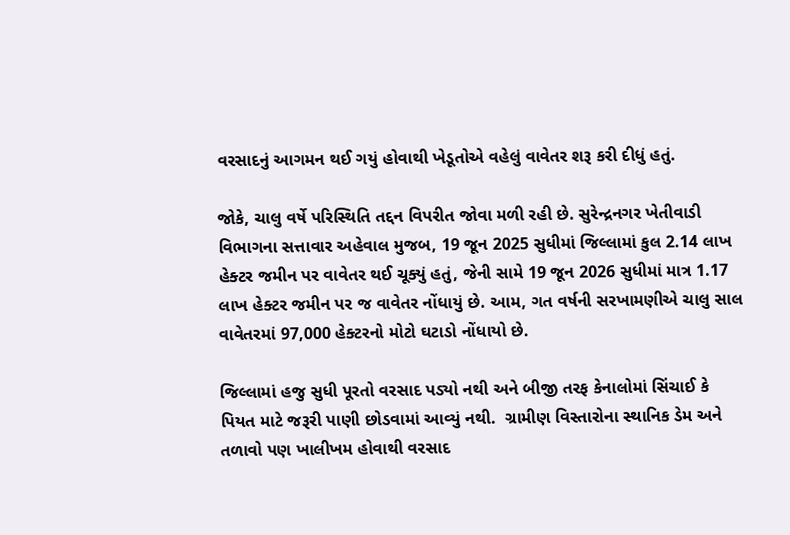વરસાદનું આગમન થઈ ગયું હોવાથી ખેડૂતોએ વહેલું વાવેતર શરૂ કરી દીધું હતું.

જોકે, ચાલુ વર્ષે પરિસ્થિતિ તદ્દન વિપરીત જોવા મળી રહી છે. સુરેન્દ્રનગર ખેતીવાડી વિભાગના સત્તાવાર અહેવાલ મુજબ, 19 જૂન 2025 સુધીમાં જિલ્લામાં કુલ 2.14 લાખ હેક્ટર જમીન પર વાવેતર થઈ ચૂક્યું હતું, જેની સામે 19 જૂન 2026 સુધીમાં માત્ર 1.17 લાખ હેક્ટર જમીન પર જ વાવેતર નોંધાયું છે. આમ, ગત વર્ષની સરખામણીએ ચાલુ સાલ વાવેતરમાં 97,000 હેક્ટરનો મોટો ઘટાડો નોંધાયો છે.

જિલ્લામાં હજુ સુધી પૂરતો વરસાદ પડ્યો નથી અને બીજી તરફ કેનાલોમાં સિંચાઈ કે પિયત માટે જરૂરી પાણી છોડવામાં આવ્યું નથી.  ગ્રામીણ વિસ્તારોના સ્થાનિક ડેમ અને તળાવો પણ ખાલીખમ હોવાથી વરસાદ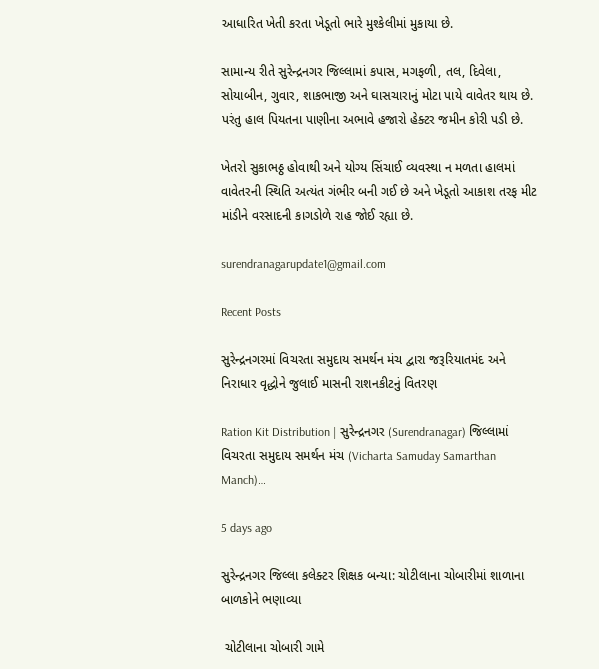આધારિત ખેતી કરતા ખેડૂતો ભારે મુશ્કેલીમાં મુકાયા છે.

સામાન્ય રીતે સુરેન્દ્રનગર જિલ્લામાં કપાસ, મગફળી, તલ, દિવેલા, સોયાબીન, ગુવાર, શાકભાજી અને ઘાસચારાનું મોટા પાયે વાવેતર થાય છે. પરંતુ હાલ પિયતના પાણીના અભાવે હજારો હેક્ટર જમીન કોરી પડી છે.

ખેતરો સુકાભઠ્ઠ હોવાથી અને યોગ્ય સિંચાઈ વ્યવસ્થા ન મળતા હાલમાં વાવેતરની સ્થિતિ અત્યંત ગંભીર બની ગઈ છે અને ખેડૂતો આકાશ તરફ મીટ માંડીને વરસાદની કાગડોળે રાહ જોઈ રહ્યા છે.

surendranagarupdate1@gmail.com

Recent Posts

સુરેન્દ્રનગરમાં વિચરતા સમુદાય સમર્થન મંચ દ્વારા જરૂરિયાતમંદ અને નિરાધાર વૃદ્ધોને જુલાઈ માસની રાશનકીટનું વિતરણ

Ration Kit Distribution | સુરેન્દ્રનગર (Surendranagar) જિલ્લામાં વિચરતા સમુદાય સમર્થન મંચ (Vicharta Samuday Samarthan Manch)…

5 days ago

સુરેન્દ્રનગર જિલ્લા કલેક્ટર શિક્ષક બન્યા: ચોટીલાના ચોબારીમાં શાળાના બાળકોને ભણાવ્યા

 ચોટીલાના ચોબારી ગામે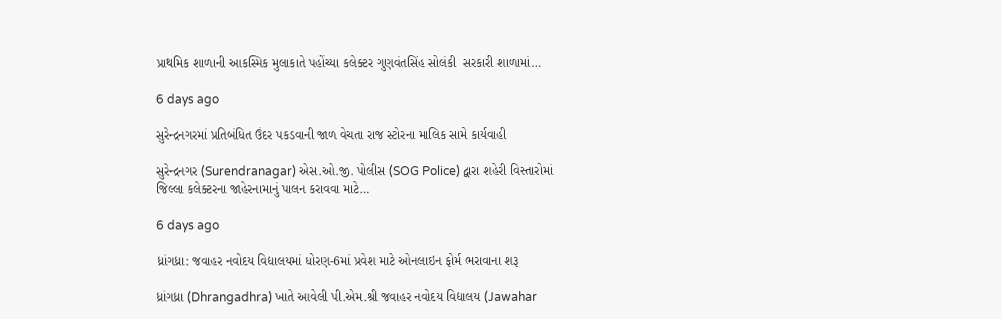પ્રાથમિક શાળાની આકસ્મિક મુલાકાતે પહોંચ્યા કલેક્ટર ગુણવંતસિંહ સોલંકી  સરકારી શાળામાં…

6 days ago

સુરેન્દ્રનગરમાં પ્રતિબંધિત ઉંદર પકડવાની જાળ વેચતા રાજ સ્ટોરના માલિક સામે કાર્યવાહી

સુરેન્દ્રનગર (Surendranagar) એસ.ઓ.જી. પોલીસ (SOG Police) દ્વારા શહેરી વિસ્તારોમાં જિલ્લા કલેક્ટરના જાહેરનામાનું પાલન કરાવવા માટે…

6 days ago

ધ્રાંગધ્રા: જવાહર નવોદય વિદ્યાલયમાં ધોરણ-6માં પ્રવેશ માટે ઓનલાઇન ફોર્મ ભરાવાના શરૂ

ધ્રાંગધ્રા (Dhrangadhra) ખાતે આવેલી પી.એમ.શ્રી જવાહર નવોદય વિદ્યાલય (Jawahar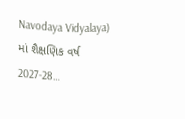Navodaya Vidyalaya) માં શૈક્ષણિક વર્ષ 2027-28…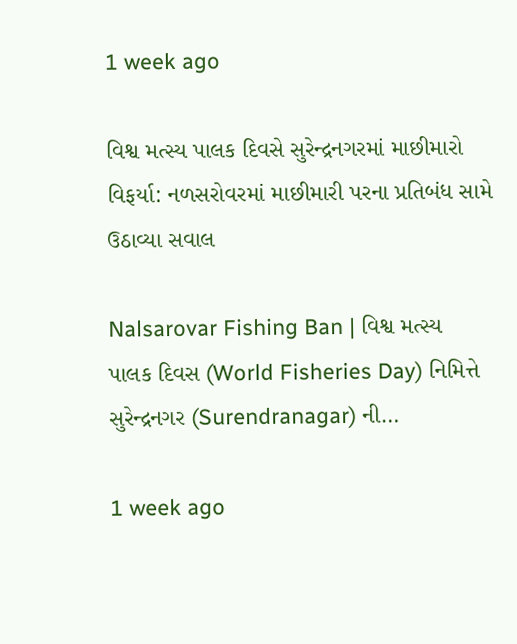1 week ago

વિશ્વ મત્સ્ય પાલક દિવસે સુરેન્દ્રનગરમાં માછીમારો વિફર્યા: નળસરોવરમાં માછીમારી પરના પ્રતિબંધ સામે ઉઠાવ્યા સવાલ

Nalsarovar Fishing Ban | વિશ્વ મત્સ્ય પાલક દિવસ (World Fisheries Day) નિમિત્તે સુરેન્દ્રનગર (Surendranagar) ની…

1 week ago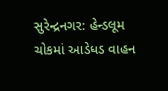સુરેન્દ્રનગર: હેન્ડલૂમ ચોકમાં આડેધડ વાહન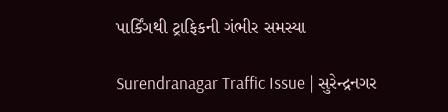પાર્કિંગથી ટ્રાફિકની ગંભીર સમસ્યા

Surendranagar Traffic Issue | સુરેન્દ્રનગર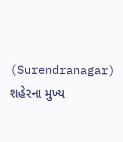(Surendranagar) શહેરના મુખ્ય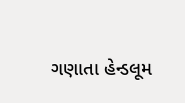ગણાતા હેન્ડલૂમ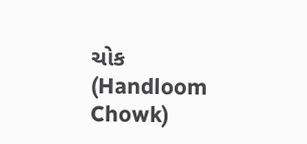ચોક (Handloom Chowk)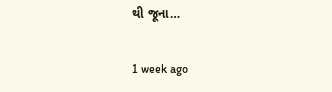થી જૂના…

1 week ago